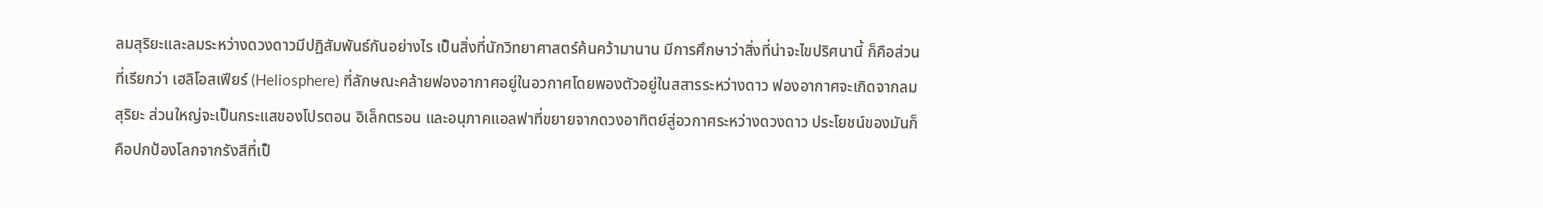ลมสุริยะและลมระหว่างดวงดาวมีปฏิสัมพันธ์กันอย่างไร เป็นสิ่งที่นักวิทยาศาสตร์ค้นคว้ามานาน มีการศึกษาว่าสิ่งที่น่าจะไขปริศนานี้ ก็คือส่วนที่เรียกว่า เฮลิโอสเฟียร์ (Heliosphere) ที่ลักษณะคล้ายฟองอากาศอยู่ในอวกาศโดยพองตัวอยู่ในสสารระหว่างดาว ฟองอากาศจะเกิดจากลมสุริยะ ส่วนใหญ่จะเป็นกระแสของโปรตอน อิเล็กตรอน และอนุภาคแอลฟาที่ขยายจากดวงอาทิตย์สู่อวกาศระหว่างดวงดาว ประโยชน์ของมันก็คือปกป้องโลกจากรังสีที่เป็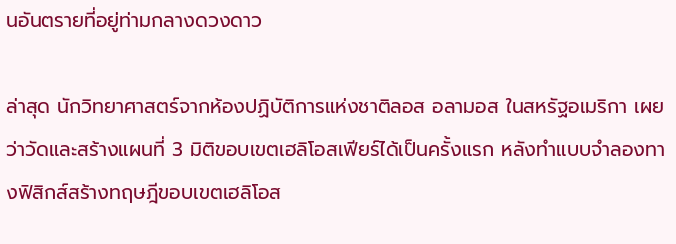นอันตรายที่อยู่ท่ามกลางดวงดาว

ล่าสุด นักวิทยาศาสตร์จากห้องปฏิบัติการแห่งชาติลอส อลามอส ในสหรัฐอเมริกา เผยว่าวัดและสร้างแผนที่ 3 มิติขอบเขตเฮลิโอสเฟียร์ได้เป็นครั้งแรก หลังทำแบบจำลองทางฟิสิกส์สร้างทฤษฎีขอบเขตเฮลิโอส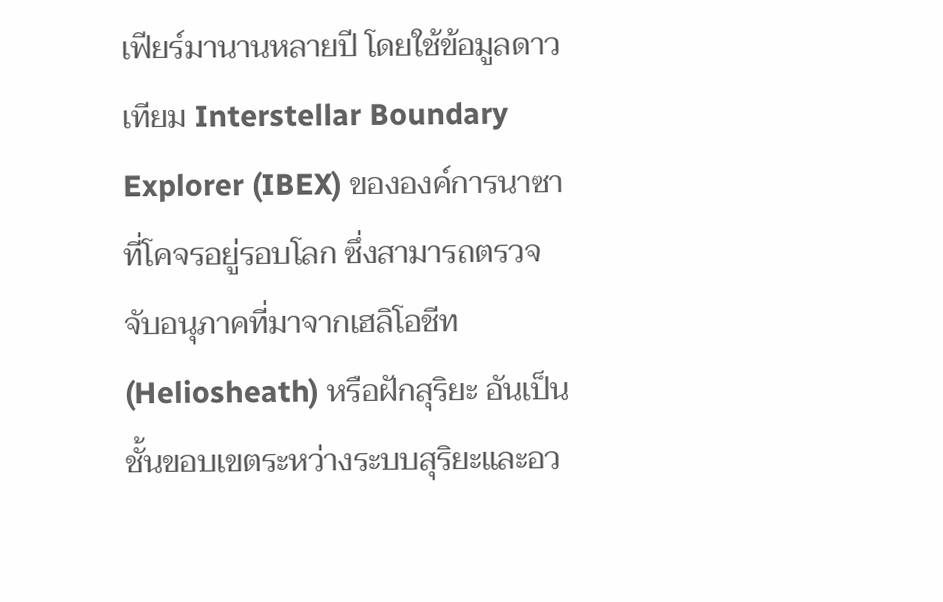เฟียร์มานานหลายปี โดยใช้ข้อมูลดาวเทียม Interstellar Boundary Explorer (IBEX) ขององค์การนาซาที่โคจรอยู่รอบโลก ซึ่งสามารถตรวจจับอนุภาคที่มาจากเฮลิโอชีท (Heliosheath) หรือฝักสุริยะ อันเป็นชั้นขอบเขตระหว่างระบบสุริยะและอว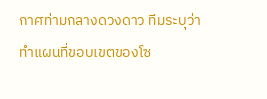กาศท่ามกลางดวงดาว ทีมระบุว่าทำแผนที่ขอบเขตของโซ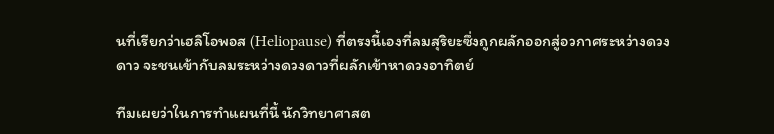นที่เรียกว่าเฮลิโอพอส (Heliopause) ที่ตรงนี้เองที่ลมสุริยะซึ่งถูกผลักออกสู่อวกาศระหว่างดวงดาว จะชนเข้ากับลมระหว่างดวงดาวที่ผลักเข้าหาดวงอาทิตย์

ทีมเผยว่าในการทำแผนที่นี้ นักวิทยาศาสต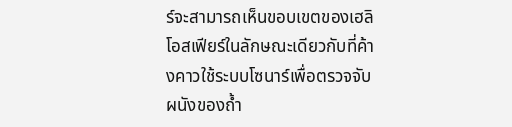ร์จะสามารถเห็นขอบเขตของเฮลิโอสเฟียร์ในลักษณะเดียวกับที่ค้างคาวใช้ระบบโซนาร์เพื่อตรวจจับผนังของถ้ำ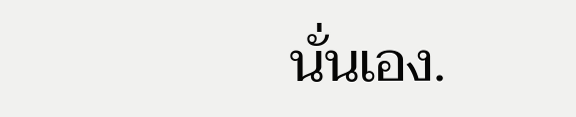นั่นเอง.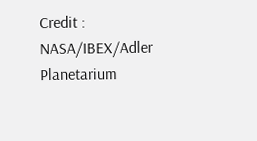Credit : NASA/IBEX/Adler Planetarium